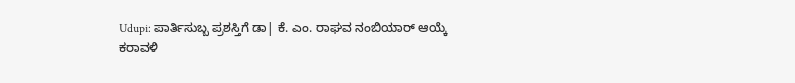Udupi: ಪಾರ್ತಿಸುಬ್ಬ ಪ್ರಶಸ್ತಿಗೆ ಡಾ| ಕೆ. ಎಂ. ರಾಘವ ನಂಬಿಯಾರ್ ಆಯ್ಕೆ
ಕರಾವಳಿ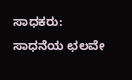ಸಾಧಕರು: ಸಾಧನೆಯ ಛಲವೇ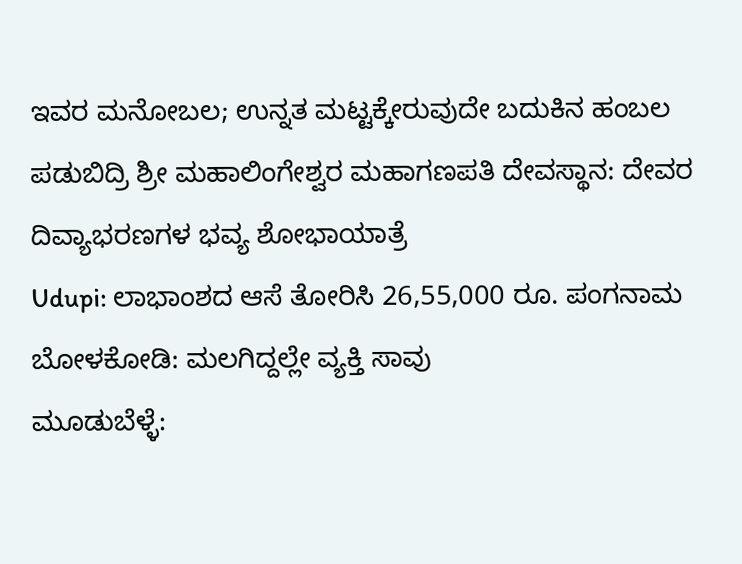ಇವರ ಮನೋಬಲ; ಉನ್ನತ ಮಟ್ಟಕ್ಕೇರುವುದೇ ಬದುಕಿನ ಹಂಬಲ
ಪಡುಬಿದ್ರಿ ಶ್ರೀ ಮಹಾಲಿಂಗೇಶ್ವರ ಮಹಾಗಣಪತಿ ದೇವಸ್ಥಾನ: ದೇವರ ದಿವ್ಯಾಭರಣಗಳ ಭವ್ಯ ಶೋಭಾಯಾತ್ರೆ
Udupi: ಲಾಭಾಂಶದ ಆಸೆ ತೋರಿಸಿ 26,55,000 ರೂ. ಪಂಗನಾಮ
ಬೋಳಕೋಡಿ: ಮಲಗಿದ್ದಲ್ಲೇ ವ್ಯಕ್ತಿ ಸಾವು
ಮೂಡುಬೆಳ್ಳೆ: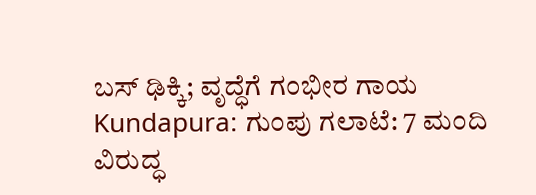ಬಸ್ ಢಿಕ್ಕಿ; ವೃದ್ಧೆಗೆ ಗಂಭೀರ ಗಾಯ
Kundapura: ಗುಂಪು ಗಲಾಟೆ: 7 ಮಂದಿ ವಿರುದ್ಧ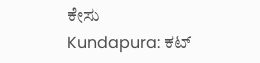ಕೇಸು
Kundapura: ಕಟ್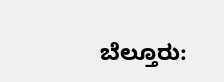ಬೆಲ್ತೂರು: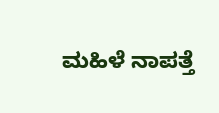ಮಹಿಳೆ ನಾಪತ್ತೆ